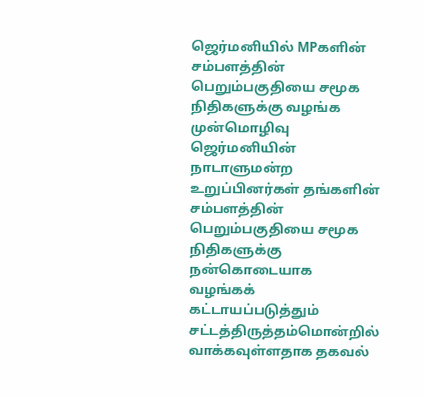ஜெர்மனியில் MPகளின் சம்பளத்தின் பெறும்பகுதியை சமூக நிதிகளுக்கு வழங்க முன்மொழிவு
ஜெர்மனியின் நாடாளுமன்ற உறுப்பினர்கள் தங்களின் சம்பளத்தின் பெறும்பகுதியை சமூக நிதிகளுக்கு நன்கொடையாக வழங்கக் கட்டாயப்படுத்தும் சட்டத்திருத்தம்மொன்றில் வாக்கவுள்ளதாக தகவல்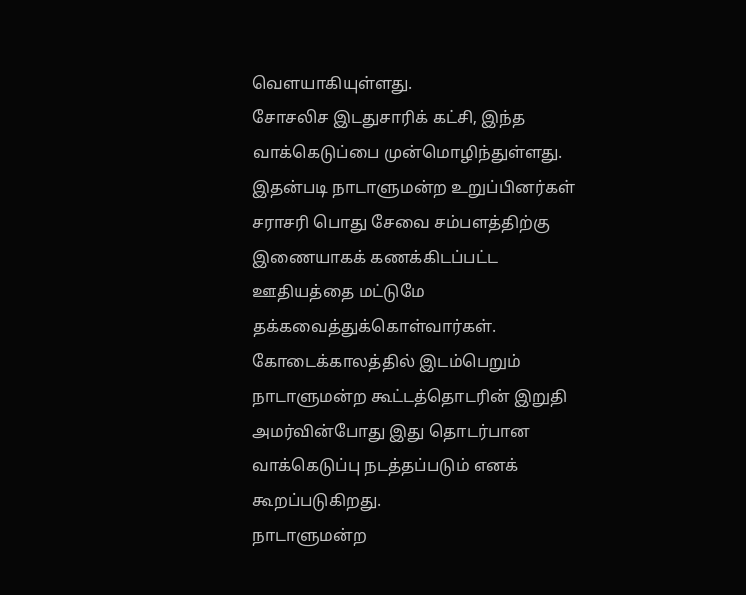வௌயாகியுள்ளது.
சோசலிச இடதுசாரிக் கட்சி, இந்த வாக்கெடுப்பை முன்மொழிந்துள்ளது.
இதன்படி நாடாளுமன்ற உறுப்பினர்கள் சராசரி பொது சேவை சம்பளத்திற்கு இணையாகக் கணக்கிடப்பட்ட ஊதியத்தை மட்டுமே தக்கவைத்துக்கொள்வார்கள்.
கோடைக்காலத்தில் இடம்பெறும் நாடாளுமன்ற கூட்டத்தொடரின் இறுதி அமர்வின்போது இது தொடர்பான வாக்கெடுப்பு நடத்தப்படும் எனக் கூறப்படுகிறது.
நாடாளுமன்ற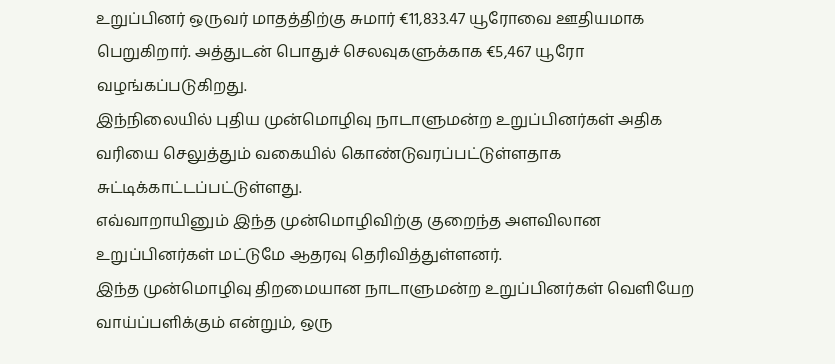உறுப்பினர் ஒருவர் மாதத்திற்கு சுமார் €11,833.47 யூரோவை ஊதியமாக பெறுகிறார். அத்துடன் பொதுச் செலவுகளுக்காக €5,467 யூரோ வழங்கப்படுகிறது.
இந்நிலையில் புதிய முன்மொழிவு நாடாளுமன்ற உறுப்பினர்கள் அதிக வரியை செலுத்தும் வகையில் கொண்டுவரப்பட்டுள்ளதாக சுட்டிக்காட்டப்பட்டுள்ளது.
எவ்வாறாயினும் இந்த முன்மொழிவிற்கு குறைந்த அளவிலான உறுப்பினர்கள் மட்டுமே ஆதரவு தெரிவித்துள்ளனர்.
இந்த முன்மொழிவு திறமையான நாடாளுமன்ற உறுப்பினர்கள் வெளியேற வாய்ப்பளிக்கும் என்றும், ஒரு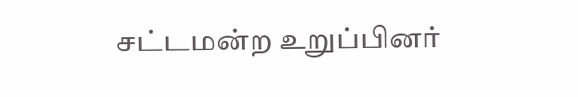சட்டமன்ற உறுப்பினர்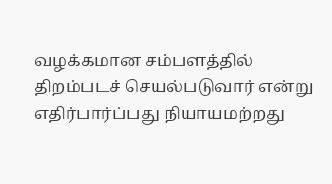வழக்கமான சம்பளத்தில் திறம்படச் செயல்படுவார் என்று எதிர்பார்ப்பது நியாயமற்றது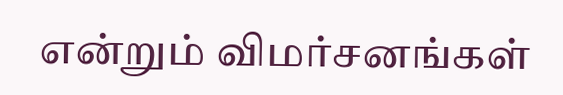என்றும் விமர்சனங்கள்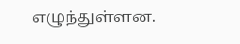எழுந்துள்ளன.